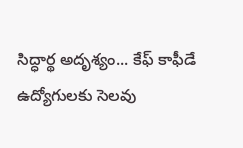సిద్ధార్థ అదృశ్యం... కేఫ్ కాఫీడే ఉద్యోగులకు సెలవు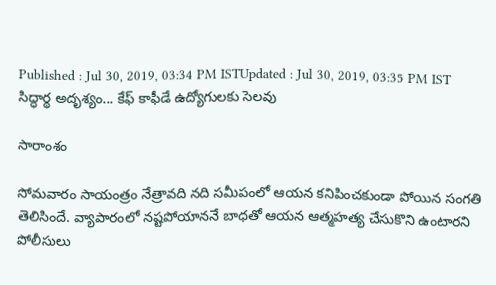Published : Jul 30, 2019, 03:34 PM ISTUpdated : Jul 30, 2019, 03:35 PM IST
సిద్ధార్థ అదృశ్యం... కేఫ్ కాఫీడే ఉద్యోగులకు సెలవు

సారాంశం

సోమవారం సాయంత్రం నేత్రావది నది సమీపంలో ఆయన కనిపించకుండా పోయిన సంగతి తెలిసిందే. వ్యాపారంలో నష్టపోయాననే బాధతో ఆయన ఆత్మహత్య చేసుకొని ఉంటారని పోలీసులు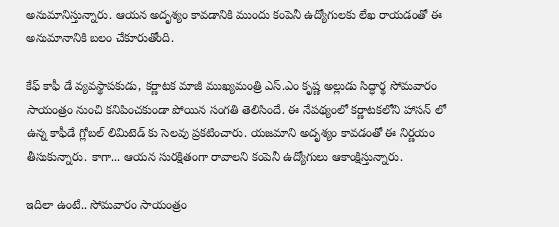అనుమానిస్తున్నారు. ఆయన అదృశ్యం కావడానికి ముందు కంపెనీ ఉద్యోగులకు లేఖ రాయడంతో ఈ అనుమానానికి బలం చేకూరుతోంది.

కేఫ్ కాఫీ డే వ్యవస్థాపకుడు, కర్ణాటక మాజీ ముఖ్యమంత్రి ఎస్.ఎం కృష్ణ అల్లుడు సిద్ధార్థ సోమవారం సాయంత్రం నుంచి కనిపించకుండా పోయిన సంగతి తెలిసిందే. ఈ నేపథ్యంలో కర్ణాటకలోని హాసన్ లో ఉన్న కాఫీడే గ్లోబల్ లిమిటెడ్ కు సెలవు ప్రకటించారు. యజమాని అదృశ్యం కావడంతో ఈ నిర్ణయం తీసుకున్నారు. కాగా... ఆయన సురక్షితంగా రావాలని కంపెనీ ఉద్యోగులు ఆకాంక్షిస్తున్నారు.

ఇదిలా ఉంటే.. సోమవారం సాయంత్రం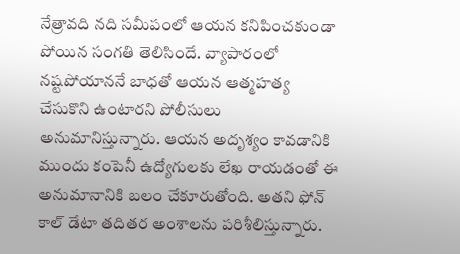నేత్రావది నది సమీపంలో ఆయన కనిపించకుండా పోయిన సంగతి తెలిసిందే. వ్యాపారంలో నష్టపోయాననే బాధతో ఆయన ఆత్మహత్య చేసుకొని ఉంటారని పోలీసులు అనుమానిస్తున్నారు. ఆయన అదృశ్యం కావడానికి ముందు కంపెనీ ఉద్యోగులకు లేఖ రాయడంతో ఈ అనుమానానికి బలం చేకూరుతోంది. అతని ఫోన్ కాల్ డేటా తదితర అంశాలను పరిశీలిస్తున్నారు.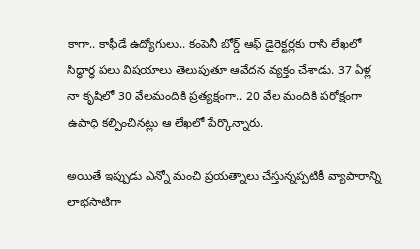కాగా.. కాఫీడే ఉద్యోగులు.. కంపెనీ బోర్డ్ ఆఫ్ డైరెక్టర్లకు రాసి లేఖలో సిద్ధార్ధ పలు విషయాలు తెలుపుతూ ఆవేదన వ్యక్తం చేశాడు. 37 ఏళ్ల నా కృషిలో 30 వేలమందికి ప్రత్యక్షంగా.. 20 వేల మందికి పరోక్షంగా ఉపాధి కల్పించినట్లు ఆ లేఖలో పేర్కొన్నారు.

అయితే ఇప్పుడు ఎన్నో మంచి ప్రయత్నాలు చేస్తున్నప్పటికీ వ్యాపారాన్ని లాభసాటిగా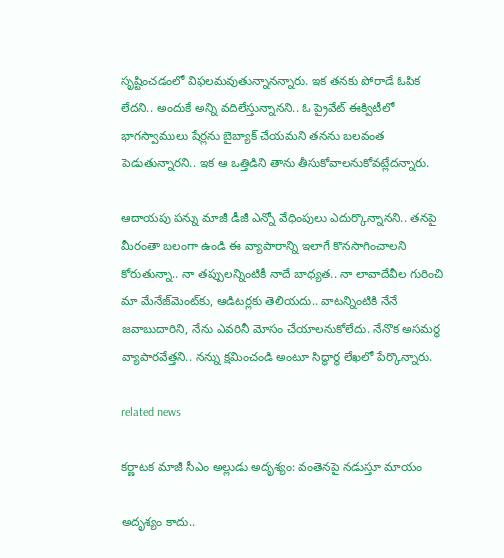సృష్టించడంలో విఫలమవుతున్నానన్నారు. ఇక తనకు పోరాడే ఓపిక లేదని.. అందుకే అన్ని వదిలేస్తున్నానని.. ఓ ప్రైవేట్ ఈక్విటీలో భాగస్వాములు షేర్లను బైబ్యాక్ చేయమని తనను బలవంత పెడుతున్నారని.. ఇక ఆ ఒత్తిడిని తాను తీసుకోవాలనుకోవట్లేదన్నారు.

ఆదాయపు పన్ను మాజీ డీజీ ఎన్నో వేధింపులు ఎదుర్కొన్నానని.. తనపై మీరంతా బలంగా ఉండి ఈ వ్యాపారాన్ని ఇలాగే కొనసాగించాలని కోరుతున్నా.. నా తప్పులన్నింటికీ నాదే బాధ్యత.. నా లావాదేవీల గురించి మా మేనేజ్‌మెంట్‌కు, ఆడిటర్లకు తెలియదు.. వాటన్నింటికి నేనే జవాబుదారిని, నేను ఎవరినీ మోసం చేయాలనుకోలేదు. నేనొక అసమర్థ వ్యాపారవేత్తని.. నన్ను క్షమించండి అంటూ సిద్ధార్థ లేఖలో పేర్కొన్నారు.

related news

కర్ణాటక మాజీ సీఎం అల్లుడు అదృశ్యం: వంతెనపై నడుస్తూ మాయం

అదృశ్యం కాదు..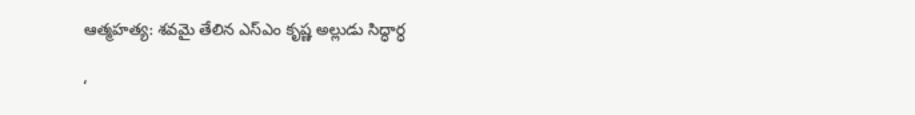ఆత్మహత్య: శవమై తేలిన ఎస్ఎం కృష్ణ అల్లుడు సిద్ధార్ధ

‘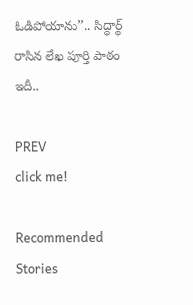ఓడిపోయాను’’.. సిద్ధార్థ్ రాసిన లేఖ పూర్తి పాఠం ఇదీ..

PREV
click me!

Recommended Stories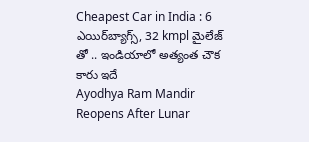Cheapest Car in India : 6 ఎయిర్‌బ్యాగ్స్, 32 kmpl మైలేజ్ తో .. ఇండియాలో అత్యంత చౌక కారు ఇదే
Ayodhya Ram Mandir Reopens After Lunar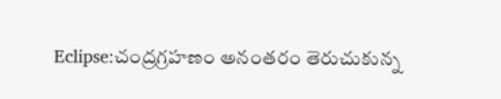Eclipse:చంద్రగ్రహణం అనంతరం తెరుచుకున్న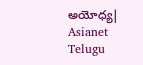అయోధ్య| Asianet Telugu